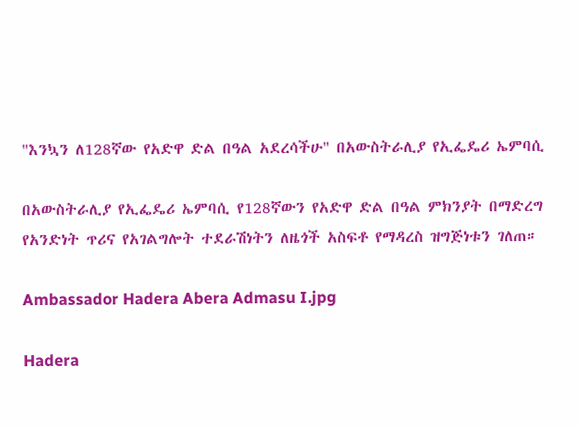"እንኳን ለ128ኛው የአድዋ ድል በዓል አደረሳችሁ" በአውስትራሊያ የኢፌዴሪ ኤምባሲ

በአውስትራሊያ የኢፌዴሪ ኤምባሲ የ128ኛውን የአድዋ ድል በዓል ምክንያት በማድረግ የአንድነት ጥሪና የአገልግሎት ተደራሽነትን ለዜጎች አስፍቶ የማዳረስ ዝግጅነቱን ገለጠ።

Ambassador Hadera Abera Admasu I.jpg

Hadera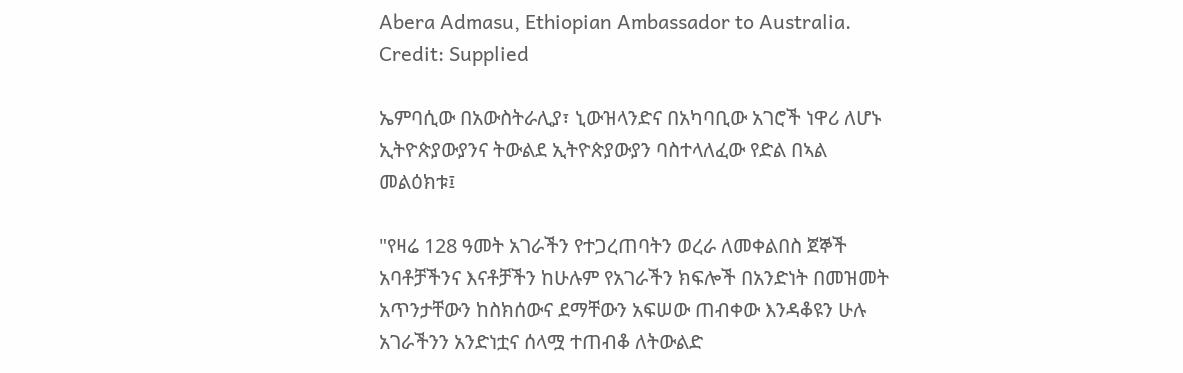Abera Admasu, Ethiopian Ambassador to Australia. Credit: Supplied

ኤምባሲው በአውስትራሊያ፣ ኒውዝላንድና በአካባቢው አገሮች ነዋሪ ለሆኑ ኢትዮጵያውያንና ትውልደ ኢትዮጵያውያን ባስተላለፈው የድል በኣል መልዕክቱ፤

"የዛሬ 128 ዓመት አገራችን የተጋረጠባትን ወረራ ለመቀልበስ ጀኞች አባቶቻችንና እናቶቻችን ከሁሉም የአገራችን ክፍሎች በአንድነት በመዝመት አጥንታቸውን ከስክሰውና ደማቸውን አፍሠው ጠብቀው እንዳቆዩን ሁሉ አገራችንን አንድነቷና ሰላሟ ተጠብቆ ለትውልድ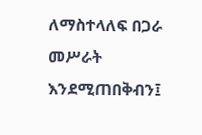ለማስተላለፍ በጋራ መሥራት እንደሚጠበቅብን፤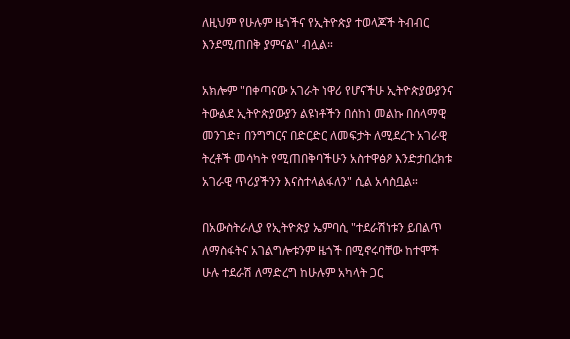ለዚህም የሁሉም ዜጎችና የኢትዮጵያ ተወላጆች ትብብር እንደሚጠበቅ ያምናል" ብሏል።

አክሎም "በቀጣናው አገራት ነዋሪ የሆናችሁ ኢትዮጵያውያንና ትውልደ ኢትዮጵያውያን ልዩነቶችን በሰከነ መልኩ በሰላማዊ መንገድ፣ በንግግርና በድርድር ለመፍታት ለሚደረጉ አገራዊ ትረቶች መሳካት የሚጠበቅባችሁን አስተዋፅዖ እንድታበረክቱ አገራዊ ጥሪያችንን እናስተላልፋለን" ሲል አሳስቧል።

በአውስትራሊያ የኢትዮጵያ ኤምባሲ "ተደራሽነቱን ይበልጥ ለማስፋትና አገልግሎቱንም ዜጎች በሚኖሩባቸው ከተሞች ሁሉ ተደራሽ ለማድረግ ከሁሉም አካላት ጋር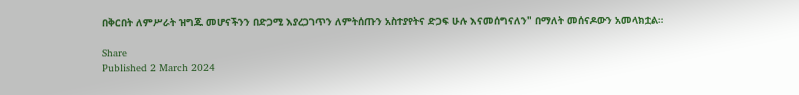በቅርበት ለምሥራት ዝግጁ መሆናችንን በድጋሚ እያረጋገጥን ለምትሰጡን አስተያየትና ድጋፍ ሁሉ እናመሰግናለን" በማለት መሰናዶውን አመላክቷል።

Share
Published 2 March 2024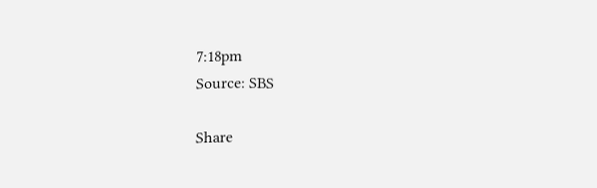7:18pm
Source: SBS

Share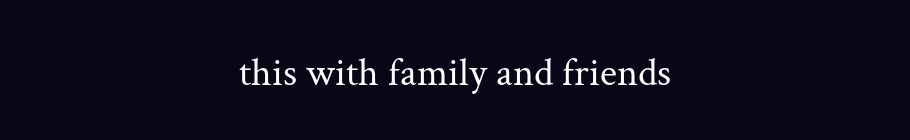this with family and friends